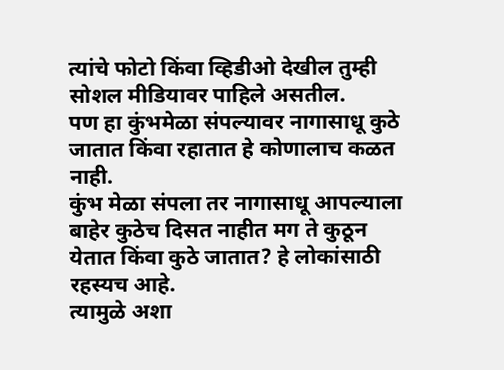त्यांचे फोटो किंवा व्हिडीओ देखील तुम्ही सोशल मीडियावर पाहिले असतील.
पण हा कुंभमेळा संपल्यावर नागासाधू कुठे जातात किंवा रहातात हे कोणालाच कळत नाही.
कुंभ मेळा संपला तर नागासाधू आपल्याला बाहेर कुठेच दिसत नाहीत मग ते कुठून येतात किंवा कुठे जातात? हे लोकांसाठी रहस्यच आहे.
त्यामुळे अशा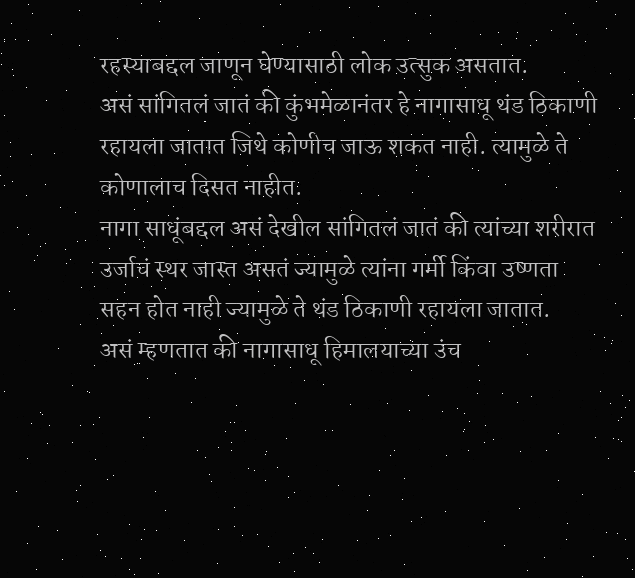रहस्याबद्दल जाणून घेण्यासाठी लोक उत्सुक असतात.
असं सांगितलं जातं की कुंभमेळानंतर हे नागासाधू थंड ठिकाणी रहायला जातात जिथे कोणीच जाऊ शकत नाही. त्यामुळे ते कोणालाच दिसत नाहीत.
नागा साधूंबद्दल असं देखील सांगितलं जातं की त्यांच्या शरीरात उर्जाचं स्थर जास्त असतं ज्यामुळे त्यांना गर्मी किंवा उष्णता सहन होत नाही ज्यामुळे ते थंड ठिकाणी रहायला जातात.
असं म्हणतात की नागासाधू हिमालयाच्या उंच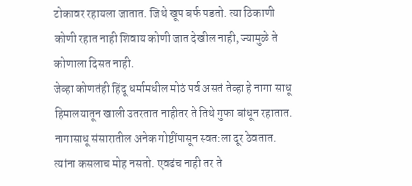टोकावर रहायला जातात. जिथे खूप बर्फ पडतो. त्या ठिकाणी कोणी रहात नाही शिवाय कोणी जात देखील नाही, ज्यामुळे ते कोणाला दिसत नाही.
जेव्हा कोणतंही हिंदू धर्मामधील मोठं पर्व असतं तेव्हा हे नागा साधू हिमालयातून खाली उतरतात नाहीतर ते तिथे गुफा बांधून रहातात.
नागासाधू संसारातील अनेक गोष्टींपासून स्वत:ला दूर ठेवतात. त्यांना कसलाच मोह नसतो. एवढंच नाही तर ते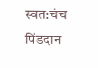स्वत:चंच पिंडदान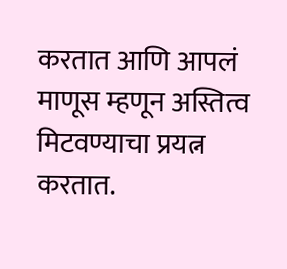करतात आणि आपलं माणूस म्हणून अस्तित्व मिटवण्याचा प्रयत्न करतात.